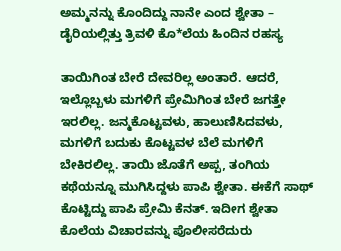ಅಮ್ಮನನ್ನು ಕೊಂದಿದ್ದು ನಾನೇ ಎಂದ ಶ್ವೇತಾ – ಡೈರಿಯಲ್ಲಿತ್ತು ತ್ರಿವಳಿ ಕೊ*ಲೆಯ ಹಿಂದಿನ ರಹಸ್ಯ

ತಾಯಿಗಿಂತ ಬೇರೆ ದೇವರಿಲ್ಲ ಅಂತಾರೆ. ಆದರೆ, ಇಲ್ಲೊಬ್ಬಳು ಮಗಳಿಗೆ ಪ್ರೇಮಿಗಿಂತ ಬೇರೆ ಜಗತ್ತೇ ಇರಲಿಲ್ಲ. ಜನ್ಮಕೊಟ್ಟವಳು, ಹಾಲುಣಿಸಿದವಳು, ಮಗಳಿಗೆ ಬದುಕು ಕೊಟ್ಟವಳ ಬೆಲೆ ಮಗಳಿಗೆ ಬೇಕಿರಲಿಲ್ಲ. ತಾಯಿ ಜೊತೆಗೆ ಅಪ್ಪ, ತಂಗಿಯ ಕಥೆಯನ್ನೂ ಮುಗಿಸಿದ್ದಳು ಪಾಪಿ ಶ್ವೇತಾ. ಈಕೆಗೆ ಸಾಥ್ ಕೊಟ್ಟಿದ್ದು ಪಾಪಿ ಪ್ರೇಮಿ ಕೆನತ್. ಇದೀಗ ಶ್ವೇತಾ ಕೊಲೆಯ ವಿಚಾರವನ್ನು ಪೊಲೀಸರೆದುರು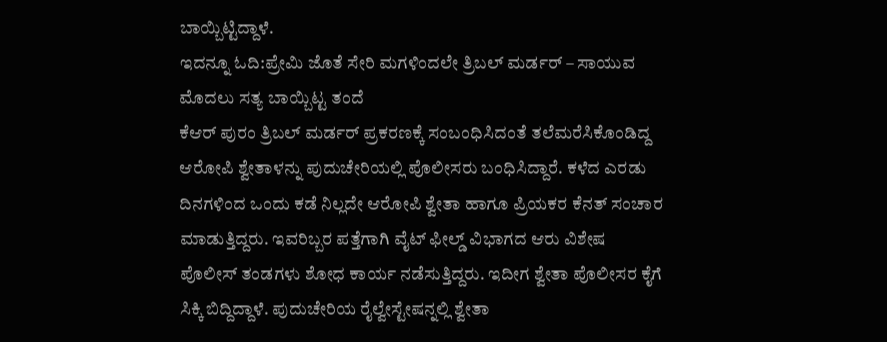ಬಾಯ್ಬಿಟ್ಟಿದ್ದಾಳೆ.
ಇದನ್ನೂ ಓದಿ:ಪ್ರೇಮಿ ಜೊತೆ ಸೇರಿ ಮಗಳಿಂದಲೇ ತ್ರಿಬಲ್ ಮರ್ಡರ್ – ಸಾಯುವ ಮೊದಲು ಸತ್ಯ ಬಾಯ್ಬಿಟ್ಟ ತಂದೆ
ಕೆಆರ್ ಪುರಂ ತ್ರಿಬಲ್ ಮರ್ಡರ್ ಪ್ರಕರಣಕ್ಕೆ ಸಂಬಂಧಿಸಿದಂತೆ ತಲೆಮರೆಸಿಕೊಂಡಿದ್ದ ಆರೋಪಿ ಶ್ವೇತಾಳನ್ನು ಪುದುಚೇರಿಯಲ್ಲಿ ಪೊಲೀಸರು ಬಂಧಿಸಿದ್ದಾರೆ. ಕಳೆದ ಎರಡು ದಿನಗಳಿಂದ ಒಂದು ಕಡೆ ನಿಲ್ಲದೇ ಆರೋಪಿ ಶ್ವೇತಾ ಹಾಗೂ ಪ್ರಿಯಕರ ಕೆನತ್ ಸಂಚಾರ ಮಾಡುತ್ತಿದ್ದರು. ಇವರಿಬ್ಬರ ಪತ್ತೆಗಾಗಿ ವೈಟ್ ಫೀಲ್ಡ್ ವಿಭಾಗದ ಆರು ವಿಶೇಷ ಪೊಲೀಸ್ ತಂಡಗಳು ಶೋಧ ಕಾರ್ಯ ನಡೆಸುತ್ತಿದ್ದರು. ಇದೀಗ ಶ್ವೇತಾ ಪೊಲೀಸರ ಕೈಗೆ ಸಿಕ್ಕಿ ಬಿದ್ದಿದ್ದಾಳೆ. ಪುದುಚೇರಿಯ ರೈಲ್ವೇಸ್ಟೇಷನ್ನಲ್ಲಿ ಶ್ವೇತಾ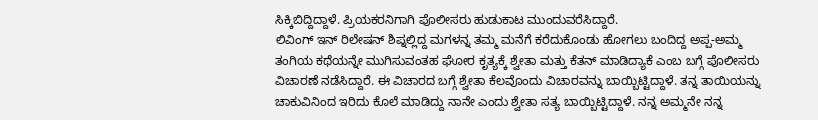ಸಿಕ್ಕಿಬಿದ್ದಿದ್ದಾಳೆ. ಪ್ರಿಯಕರನಿಗಾಗಿ ಪೊಲೀಸರು ಹುಡುಕಾಟ ಮುಂದುವರೆಸಿದ್ದಾರೆ.
ಲಿವಿಂಗ್ ಇನ್ ರಿಲೇಷನ್ ಶಿಪ್ನಲ್ಲಿದ್ದ ಮಗಳನ್ನ ತಮ್ಮ ಮನೆಗೆ ಕರೆದುಕೊಂಡು ಹೋಗಲು ಬಂದಿದ್ದ ಅಪ್ಪ-ಅಮ್ಮ ತಂಗಿಯ ಕಥೆಯನ್ನೇ ಮುಗಿಸುವಂತಹ ಘೋರ ಕೃತ್ಯಕ್ಕೆ ಶ್ವೇತಾ ಮತ್ತು ಕೆತನ್ ಮಾಡಿದ್ಯಾಕೆ ಎಂಬ ಬಗ್ಗೆ ಪೊಲೀಸರು ವಿಚಾರಣೆ ನಡೆಸಿದ್ದಾರೆ. ಈ ವಿಚಾರದ ಬಗ್ಗೆ ಶ್ವೇತಾ ಕೆಲವೊಂದು ವಿಚಾರವನ್ನು ಬಾಯ್ಬಿಟ್ಟಿದ್ದಾಳೆ. ತನ್ನ ತಾಯಿಯನ್ನು ಚಾಕುವಿನಿಂದ ಇರಿದು ಕೊಲೆ ಮಾಡಿದ್ದು ನಾನೇ ಎಂದು ಶ್ವೇತಾ ಸತ್ಯ ಬಾಯ್ಬಿಟ್ಟಿದ್ದಾಳೆ. ನನ್ನ ಅಮ್ಮನೇ ನನ್ನ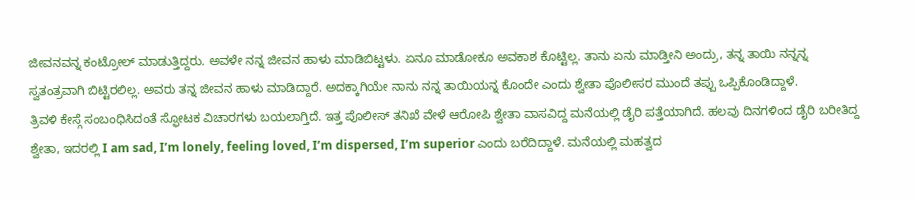ಜೀವನವನ್ನ ಕಂಟ್ರೋಲ್ ಮಾಡುತ್ತಿದ್ದರು. ಅವಳೇ ನನ್ನ ಜೀವನ ಹಾಳು ಮಾಡಿಬಿಟ್ಟಳು. ಏನೂ ಮಾಡೋಕೂ ಅವಕಾಶ ಕೊಟ್ಟಿಲ್ಲ. ತಾನು ಏನು ಮಾಡ್ತೀನಿ ಅಂದ್ರು, ತನ್ನ ತಾಯಿ ನನ್ನನ್ನ ಸ್ವತಂತ್ರವಾಗಿ ಬಿಟ್ಟಿರಲಿಲ್ಲ. ಅವರು ತನ್ನ ಜೀವನ ಹಾಳು ಮಾಡಿದ್ದಾರೆ. ಅದಕ್ಕಾಗಿಯೇ ನಾನು ನನ್ನ ತಾಯಿಯನ್ನ ಕೊಂದೇ ಎಂದು ಶ್ವೇತಾ ಪೊಲೀಸರ ಮುಂದೆ ತಪ್ಪು ಒಪ್ಪಿಕೊಂಡಿದ್ದಾಳೆ.
ತ್ರಿವಳಿ ಕೇಸ್ಗೆ ಸಂಬಂಧಿಸಿದಂತೆ ಸ್ಫೋಟಕ ವಿಚಾರಗಳು ಬಯಲಾಗ್ತಿದೆ. ಇತ್ತ ಪೊಲೀಸ್ ತನಿಖೆ ವೇಳೆ ಆರೋಪಿ ಶ್ವೇತಾ ವಾಸವಿದ್ದ ಮನೆಯಲ್ಲಿ ಡೈರಿ ಪತ್ತೆಯಾಗಿದೆ. ಹಲವು ದಿನಗಳಿಂದ ಡೈರಿ ಬರೀತಿದ್ದ ಶ್ವೇತಾ, ಇದರಲ್ಲಿ I am sad, I’m lonely, feeling loved, I’m dispersed, I’m superior ಎಂದು ಬರೆದಿದ್ದಾಳೆ. ಮನೆಯಲ್ಲಿ ಮಹತ್ವದ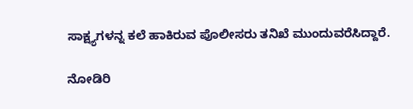ಸಾಕ್ಷ್ಯಗಳನ್ನ ಕಲೆ ಹಾಕಿರುವ ಪೊಲೀಸರು ತನಿಖೆ ಮುಂದುವರೆಸಿದ್ದಾರೆ.

ನೋಡಿರಿ